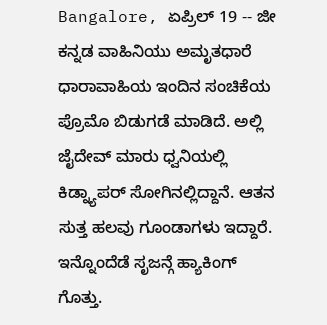Bangalore, ಏಪ್ರಿಲ್ 19 -- ಜೀ ಕನ್ನಡ ವಾಹಿನಿಯು ಅಮೃತಧಾರೆ ಧಾರಾವಾಹಿಯ ಇಂದಿನ ಸಂಚಿಕೆಯ ಪ್ರೊಮೊ ಬಿಡುಗಡೆ ಮಾಡಿದೆ. ಅಲ್ಲಿ ಜೈದೇವ್ ಮಾರು ಧ್ವನಿಯಲ್ಲಿ ಕಿಡ್ನ್ಯಾಪರ್ ಸೋಗಿನಲ್ಲಿದ್ದಾನೆ. ಆತನ ಸುತ್ತ ಹಲವು ಗೂಂಡಾಗಳು ಇದ್ದಾರೆ.
ಇನ್ನೊಂದೆಡೆ ಸೃಜನ್ಗೆ ಹ್ಯಾಕಿಂಗ್ ಗೊತ್ತು.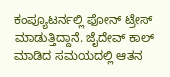ಕಂಪ್ಯೂಟರ್ನಲ್ಲಿ ಫೋನ್ ಟ್ರೇಸ್ ಮಾಡುತ್ತಿದ್ದಾನೆ. ಜೈದೇವ್ ಕಾಲ್ ಮಾಡಿದ ಸಮಯದಲ್ಲಿ ಆತನ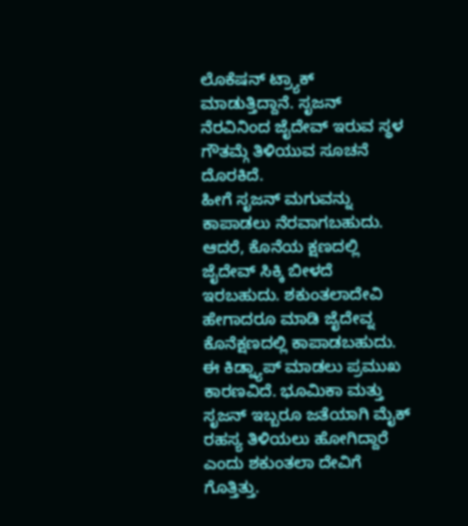ಲೊಕೆಷನ್ ಟ್ರ್ಯಾಕ್ ಮಾಡುತ್ತಿದ್ದಾನೆ. ಸೃಜನ್ ನೆರವಿನಿಂದ ಜೈದೇವ್ ಇರುವ ಸ್ಥಳ ಗೌತಮ್ಗೆ ತಿಳಿಯುವ ಸೂಚನೆ ದೊರಕಿದೆ.
ಹೀಗೆ ಸೃಜನ್ ಮಗುವನ್ನು ಕಾಪಾಡಲು ನೆರವಾಗಬಹುದು. ಆದರೆ, ಕೊನೆಯ ಕ್ಷಣದಲ್ಲಿ ಜೈದೇವ್ ಸಿಕ್ಕಿ ಬೀಳದೆ ಇರಬಹುದು. ಶಕುಂತಲಾದೇವಿ ಹೇಗಾದರೂ ಮಾಡಿ ಜೈದೇವ್ನ ಕೊನೆಕ್ಷಣದಲ್ಲಿ ಕಾಪಾಡಬಹುದು.
ಈ ಕಿಡ್ನ್ಯಾಪ್ ಮಾಡಲು ಪ್ರಮುಖ ಕಾರಣವಿದೆ. ಭೂಮಿಕಾ ಮತ್ತು ಸೃಜನ್ ಇಬ್ಬರೂ ಜತೆಯಾಗಿ ಮೈಕ್ ರಹಸ್ಯ ತಿಳಿಯಲು ಹೋಗಿದ್ದಾರೆ ಎಂದು ಶಕುಂತಲಾ ದೇವಿಗೆ ಗೊತ್ತಿತ್ತು.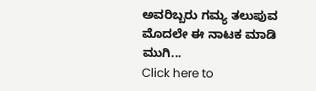ಅವರಿಬ್ಬರು ಗಮ್ಯ ತಲುಪುವ ಮೊದಲೇ ಈ ನಾಟಕ ಮಾಡಿ ಮುಗಿ...
Click here to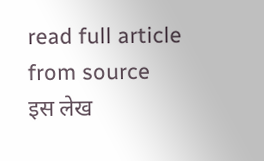read full article from source
इस लेख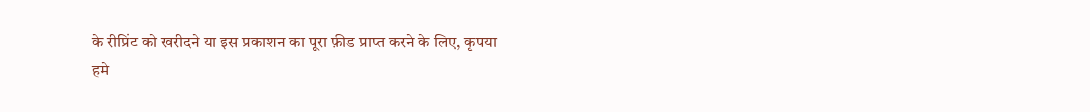के रीप्रिंट को खरीदने या इस प्रकाशन का पूरा फ़ीड प्राप्त करने के लिए, कृपया
हमे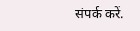संपर्क करें.